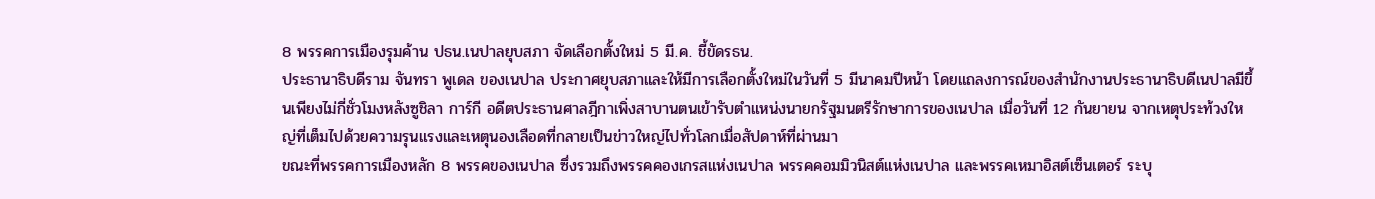8 พรรคการเมืองรุมค้าน ปธน.เนปาลยุบสภา จัดเลือกตั้งใหม่ 5 มี.ค. ชี้ขัดรธน.
ประธานาธิบดีราม จันทรา พูเดล ของเนปาล ประกาศยุบสภาและให้มีการเลือกตั้งใหม่ในวันที่ 5 มีนาคมปีหน้า โดยแถลงการณ์ของสำนักงานประธานาธิบดีเนปาลมีขึ้นเพียงไม่กี่ชั่วโมงหลังซูชิลา การ์กี อดีตประธานศาลฎีกาเพิ่งสาบานตนเข้ารับตำแหน่งนายกรัฐมนตรีรักษาการของเนปาล เมื่อวันที่ 12 กันยายน จากเหตุประท้วงใหญ่ที่เต็มไปด้วยความรุนแรงและเหตุนองเลือดที่กลายเป็นข่าวใหญ่ไปทั่วโลกเมื่อสัปดาห์ที่ผ่านมา
ขณะที่พรรคการเมืองหลัก 8 พรรคของเนปาล ซึ่งรวมถึงพรรคคองเกรสแห่งเนปาล พรรคคอมมิวนิสต์แห่งเนปาล และพรรคเหมาอิสต์เซ็นเตอร์ ระบุ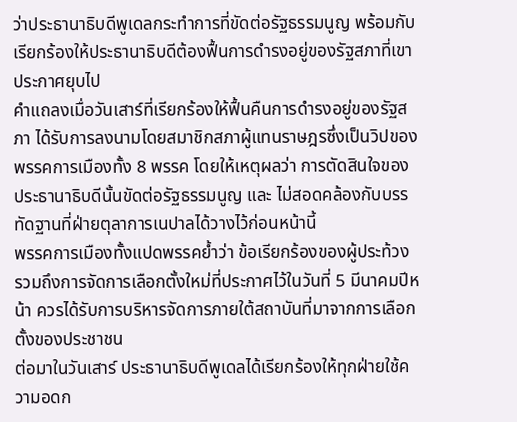ว่าประธานาธิบดีพูเดลกระทำการที่ขัดต่อรัฐธรรมนูญ พร้อมกับเรียกร้องให้ประธานาธิบดีต้องฟื้นการดำรงอยู่ของรัฐสภาที่เขาประกาศยุบไป
คำแถลงเมื่อวันเสาร์ที่เรียกร้องให้ฟื้นคืนการดำรงอยู่ของรัฐสภา ได้รับการลงนามโดยสมาชิกสภาผู้แทนราษฎรซึ่งเป็นวิปของพรรคการเมืองทั้ง 8 พรรค โดยให้เหตุผลว่า การตัดสินใจของประธานาธิบดีนั้นขัดต่อรัฐธรรมนูญ และ ไม่สอดคล้องกับบรรทัดฐานที่ฝ่ายตุลาการเนปาลได้วางไว้ก่อนหน้านี้
พรรคการเมืองทั้งแปดพรรคย้ำว่า ข้อเรียกร้องของผู้ประท้วง รวมถึงการจัดการเลือกตั้งใหม่ที่ประกาศไว้ในวันที่ 5 มีนาคมปีหน้า ควรได้รับการบริหารจัดการภายใต้สถาบันที่มาจากการเลือกตั้งของประชาชน
ต่อมาในวันเสาร์ ประธานาธิบดีพูเดลได้เรียกร้องให้ทุกฝ่ายใช้ความอดก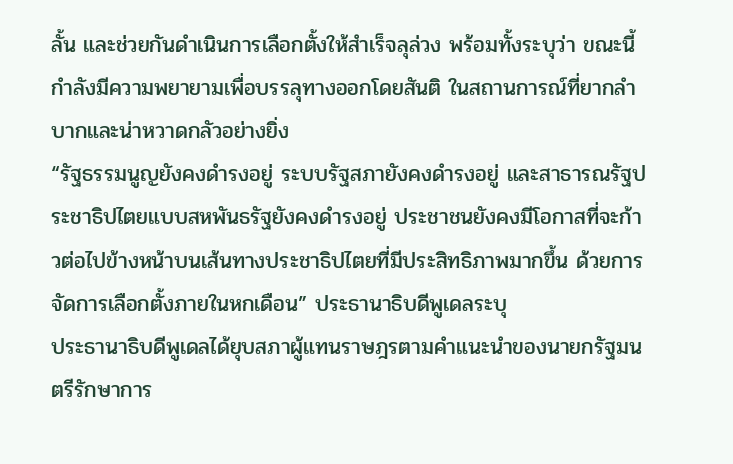ลั้น และช่วยกันดำเนินการเลือกตั้งให้สำเร็จลุล่วง พร้อมทั้งระบุว่า ขณะนี้กำลังมีความพยายามเพื่อบรรลุทางออกโดยสันติ ในสถานการณ์ที่ยากลำบากและน่าหวาดกลัวอย่างยิ่ง
“รัฐธรรมนูญยังคงดำรงอยู่ ระบบรัฐสภายังคงดำรงอยู่ และสาธารณรัฐประชาธิปไตยแบบสหพันธรัฐยังคงดำรงอยู่ ประชาชนยังคงมีโอกาสที่จะก้าวต่อไปข้างหน้าบนเส้นทางประชาธิปไตยที่มีประสิทธิภาพมากขึ้น ด้วยการจัดการเลือกตั้งภายในหกเดือน” ประธานาธิบดีพูเดลระบุ
ประธานาธิบดีพูเดลได้ยุบสภาผู้แทนราษฎรตามคำแนะนำของนายกรัฐมนตรีรักษาการ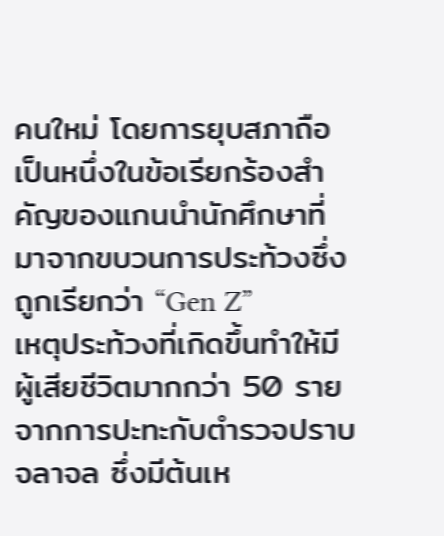คนใหม่ โดยการยุบสภาถือเป็นหนึ่งในข้อเรียกร้องสำคัญของแกนนำนักศึกษาที่มาจากขบวนการประท้วงซึ่งถูกเรียกว่า “Gen Z”
เหตุประท้วงที่เกิดขึ้นทำให้มีผู้เสียชีวิตมากกว่า 50 รายจากการปะทะกับตำรวจปราบจลาจล ซึ่งมีต้นเห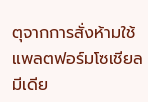ตุจากการสั่งห้ามใช้แพลตฟอร์มโซเชียลมีเดีย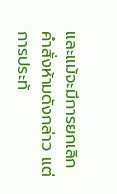และแม้จะมีการยกเลิกคำสั่งห้ามดังกล่าว แต่การประท้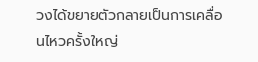วงได้ขยายตัวกลายเป็นการเคลื่อนไหวครั้งใหญ่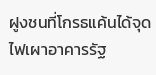ฝูงชนที่โกรธแค้นได้จุดไฟเผาอาคารรัฐ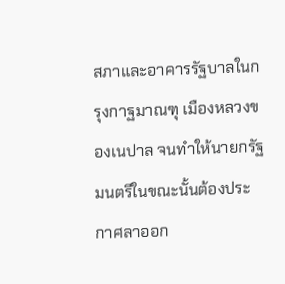สภาและอาคารรัฐบาลในกรุงกาฐมาณฑุ เมืองหลวงของเนปาล จนทำให้นายกรัฐมนตรีในขณะนั้นต้องประกาศลาออก